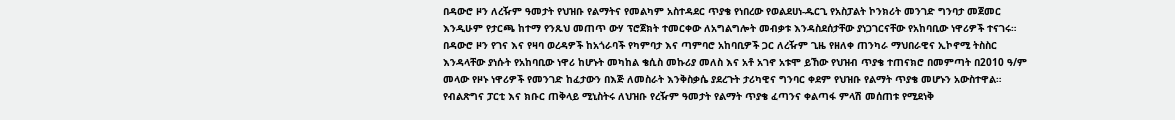በዳውሮ ዞን ለረዥም ዓመታት የህዝቡ የልማትና የመልካም አስተዳደር ጥያቄ የነበረው የወልደሀነ-ዱርጊ የአስፓልት ኮንክሪት መንገድ ግንባታ መጀመር እንዲሁም የታርጫ ከተማ የንጹህ መጠጥ ውሃ ፕሮጀክት ተመርቀው ለአግልግሎት መብቃቱ እንዳስደሰታቸው ያነጋገርናቸው የአከባቢው ነዋሪዎች ተናገሩ።
በዳውሮ ዞን የገና እና የዛባ ወረዳዎች ከአጎራባች የካምባታ እና ጣምባሮ አከባቢዎች ጋር ለረዥም ጊዜ የዘለቀ ጠንካራ ማህበራዊና ኢኮኖሚ ትስስር እንዳላቸው ያነሱት የአከባቢው ነዋሪ ከሆኑት መካከል ቄሲስ መኩሪያ መለስ እና አቶ አገኖ አቱሞ ይኸው የህዝብ ጥያቄ ተጠናክሮ በመምጣት በ2010 ዓ/ም መላው የዞኑ ነዋሪዎች የመንገድ ከፈታውን በእጅ ለመስራት እንቅስቃሴ ያደረጉት ታሪካዊና ግንባር ቀደም የህዝቡ የልማት ጥያቄ መሆኑን አውስተዋል።
የብልጽግና ፓርቲ እና ክቡር ጠቅላይ ሚኒስትሩ ለህዝቡ የረዥም ዓመታት የልማት ጥያቄ ፈጣንና ቀልጣፋ ምላሽ መሰጠቱ የሚደነቅ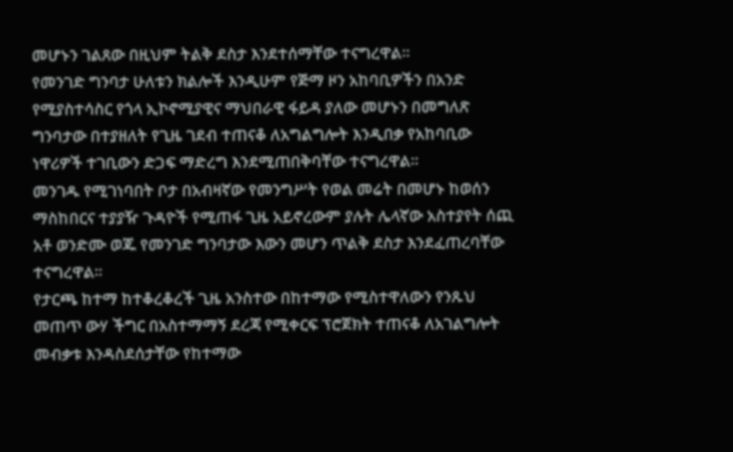መሆኑን ገልጸው በዚህም ትልቅ ደስታ እንደተሰማቸው ተናግረዋል።
የመንገድ ግንባታ ሁለቱን ክልሎች እንዲሁም የጅማ ዞን አከባቢዎችን በአንድ የሚያስተሳስር የጎላ ኢኮኖሚያዊና ማህበራዊ ፋይዳ ያለው መሆኑን በመግለጽ ግንባታው በተያዘለት የጊዜ ገደብ ተጠናቆ ለአግልግሎት እንዲበቃ የአከባቢው ነዋሪዎች ተገቢውን ድጋፍ ማድረግ እንደሚጠበቅባቸው ተናግረዋል።
መንገዱ የሚገነባበት ቦታ በአብዛኛው የመንግሥት የወል መሬት በመሆኑ ከወሰን ማስከበርና ተያያዥ ጉዳዮች የሚጠፋ ጊዜ አይኖረውም ያሉት ሌላኛው አስተያየት ሰጪ አቶ ወንድሙ ወጁ የመንገድ ግንባታው እውን መሆን ጥልቅ ደስታ እንደፈጠረባቸው ተናግረዋል።
የታርጫ ከተማ ከተቆረቆረች ጊዜ አንስተው በከተማው የሚስተዋለውን የንጹህ መጠጥ ውሃ ችግር በአስተማማኝ ደረጃ የሚቀርፍ ፕሮጀክት ተጠናቆ ለአገልግሎት መብቃቱ እንዳስደሰታቸው የከተማው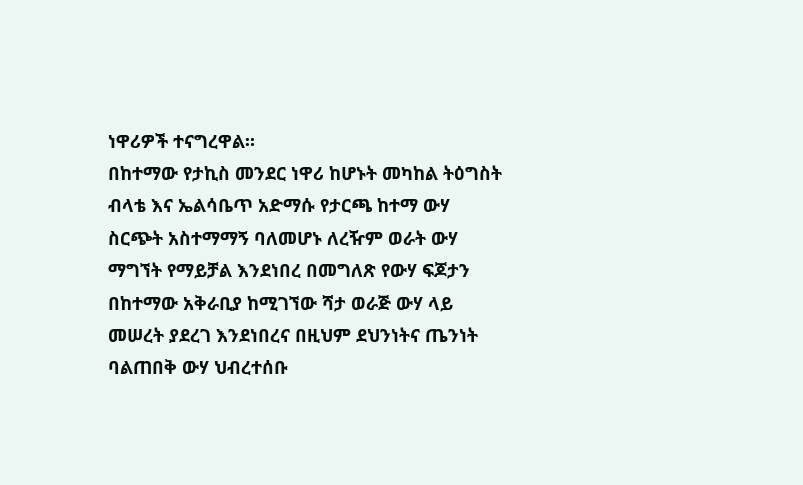ነዋሪዎች ተናግረዋል።
በከተማው የታኪስ መንደር ነዋሪ ከሆኑት መካከል ትዕግስት ብላቴ እና ኤልሳቤጥ አድማሱ የታርጫ ከተማ ውሃ ስርጭት አስተማማኝ ባለመሆኑ ለረዥም ወራት ውሃ ማግኘት የማይቻል እንደነበረ በመግለጽ የውሃ ፍጆታን በከተማው አቅራቢያ ከሚገኘው ሻታ ወራጅ ውሃ ላይ መሠረት ያደረገ እንደነበረና በዚህም ደህንነትና ጤንነት ባልጠበቅ ውሃ ህብረተሰቡ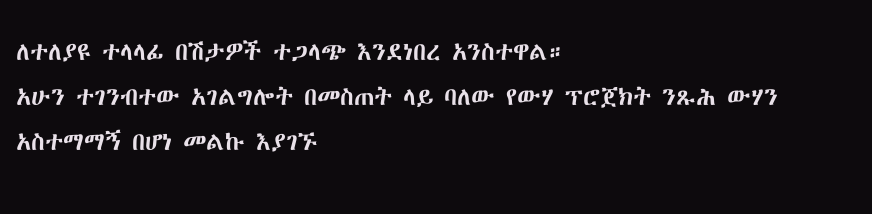ለተለያዩ ተላላፊ በሽታዎች ተጋላጭ እንደነበረ አንስተዋል።
አሁን ተገንብተው አገልግሎት በመስጠት ላይ ባለው የውሃ ፕሮጀክት ንጹሕ ውሃን አስተማማኝ በሆነ መልኩ እያገኙ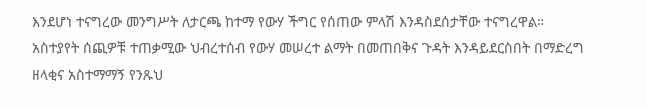እንደሆነ ተናግረው መንግሥት ለታርጫ ከተማ የውሃ ችግር የሰጠው ምላሽ እንዳስደሰታቸው ተናግረዋል።
አስተያየት ሰጪዎቹ ተጠቃሚው ህብረተሰብ የውሃ መሠረተ ልማት በመጠበቅና ጉዳት እንዳይደርስበት በማድረግ ዘላቂና አስተማማኝ የንጹህ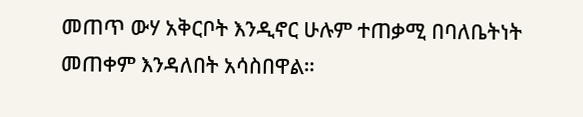መጠጥ ውሃ አቅርቦት እንዲኖር ሁሉም ተጠቃሚ በባለቤትነት መጠቀም እንዳለበት አሳስበዋል።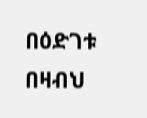በዕድገቱ በዛብህ